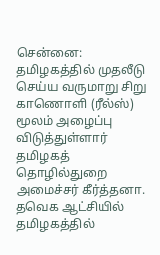சென்னை: தமிழகத்தில் முதலீடு செய்ய வருமாறு சிறு காணொளி (ரீல்ஸ்) மூலம் அழைப்பு விடுத்துள்ளார் தமிழகத் தொழில்துறை அமைச்சர் கீர்த்தனா.
தவெக ஆட்சியில் தமிழகத்தில்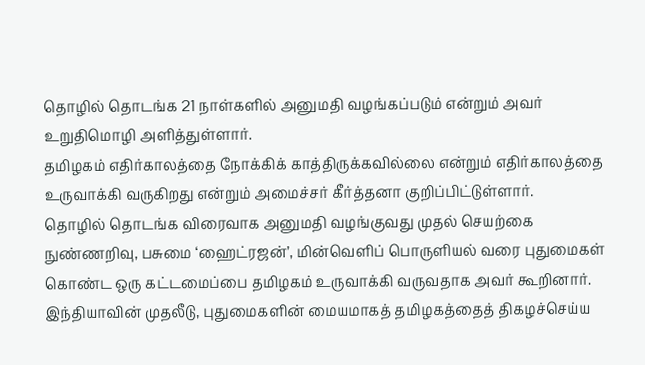தொழில் தொடங்க 21 நாள்களில் அனுமதி வழங்கப்படும் என்றும் அவர் உறுதிமொழி அளித்துள்ளார்.
தமிழகம் எதிர்காலத்தை நோக்கிக் காத்திருக்கவில்லை என்றும் எதிர்காலத்தை உருவாக்கி வருகிறது என்றும் அமைச்சர் கீர்த்தனா குறிப்பிட்டுள்ளார்.
தொழில் தொடங்க விரைவாக அனுமதி வழங்குவது முதல் செயற்கை நுண்ணறிவு, பசுமை ‘ஹைட்ரஜன்’, மின்வெளிப் பொருளியல் வரை புதுமைகள் கொண்ட ஒரு கட்டமைப்பை தமிழகம் உருவாக்கி வருவதாக அவர் கூறினார்.
இந்தியாவின் முதலீடு, புதுமைகளின் மையமாகத் தமிழகத்தைத் திகழச்செய்ய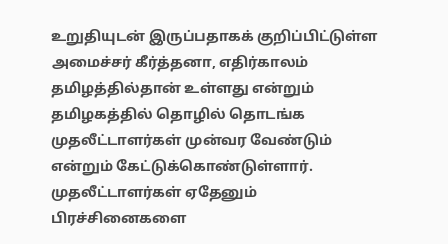உறுதியுடன் இருப்பதாகக் குறிப்பிட்டுள்ள அமைச்சர் கீர்த்தனா, எதிர்காலம் தமிழத்தில்தான் உள்ளது என்றும் தமிழகத்தில் தொழில் தொடங்க முதலீட்டாளர்கள் முன்வர வேண்டும் என்றும் கேட்டுக்கொண்டுள்ளார்.
முதலீட்டாளர்கள் ஏதேனும் பிரச்சினைகளை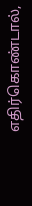எதிர்கொண்டால்,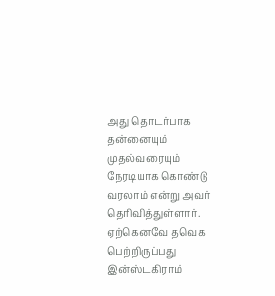அது தொடர்பாக தன்னையும் முதல்வரையும் நேரடியாக கொண்டு வரலாம் என்று அவர் தெரிவித்துள்ளார்.
ஏற்கெனவே தவெக பெற்றிருப்பது இன்ஸ்டகிராம்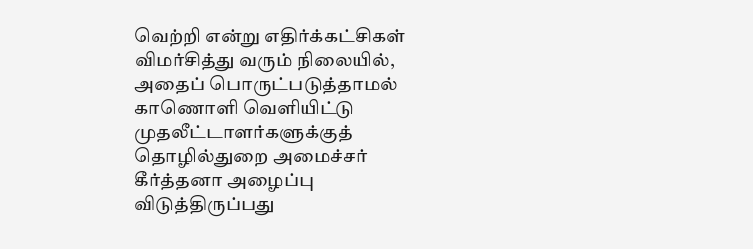வெற்றி என்று எதிர்க்கட்சிகள் விமர்சித்து வரும் நிலையில், அதைப் பொருட்படுத்தாமல் காணொளி வெளியிட்டு முதலீட்டாளர்களுக்குத் தொழில்துறை அமைச்சர் கீர்த்தனா அழைப்பு விடுத்திருப்பது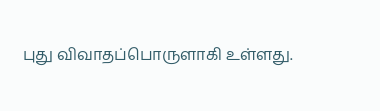புது விவாதப்பொருளாகி உள்ளது.